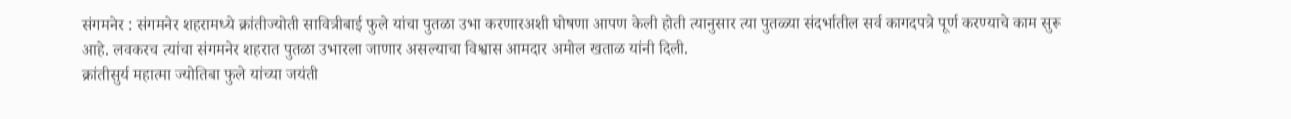संगमनेर : संगमनेर शहरामध्ये क्रांतीज्योती सावित्रीबाई फुले यांचा पुतळा उभा करणारअशी घोषणा आपण केली होती त्यानुसार त्या पुतळ्या संदर्भातील सर्व कागदपत्रे पूर्ण करण्याचे काम सुरू आहे. लवकरच त्यांचा संगमनेर शहरात पुतळा उभारला जाणार असल्याचा विश्वास आमदार अमोल खताळ यांनी दिली.
क्रांतीसुर्य महात्मा ज्योतिबा फुले यांच्या जयंती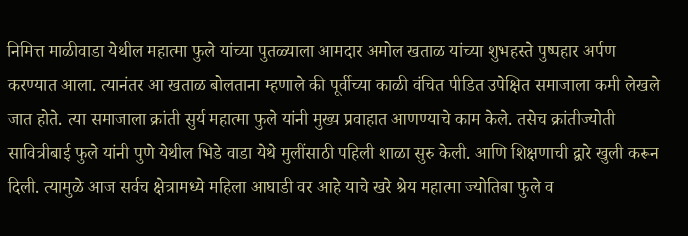निमित्त माळीवाडा येथील महात्मा फुले यांच्या पुतळ्याला आमदार अमोल खताळ यांच्या शुभहस्ते पुष्पहार अर्पण करण्यात आला. त्यानंतर आ खताळ बोलताना म्हणाले की पूर्वीच्या काळी वंचित पीडित उपेक्षित समाजाला कमी लेखले जात होते. त्या समाजाला क्रांती सुर्य महात्मा फुले यांनी मुख्य प्रवाहात आणण्याचे काम केले. तसेच क्रांतीज्योती सावित्रीबाई फुले यांनी पुणे येथील भिडे वाडा येथे मुलींसाठी पहिली शाळा सुरु केली. आणि शिक्षणाची द्वारे खुली करून दिली. त्यामुळे आज सर्वच क्षेत्रामध्ये महिला आघाडी वर आहे याचे खरे श्रेय महात्मा ज्योतिबा फुले व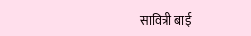सावित्री बाई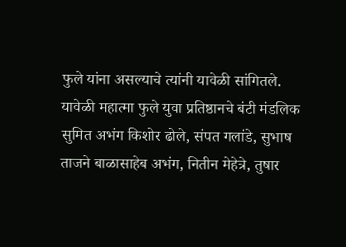फुले यांना असल्याचे त्यांनी यावेळी सांगितले.
यावेळी महात्मा फुले युवा प्रतिष्ठानचे बंटी मंडलिक सुमित अभंग किशोर ढोले, संपत गलांडे, सुभाष ताजने बाळासाहेब अभंग, नितीन मेहेत्रे, तुषार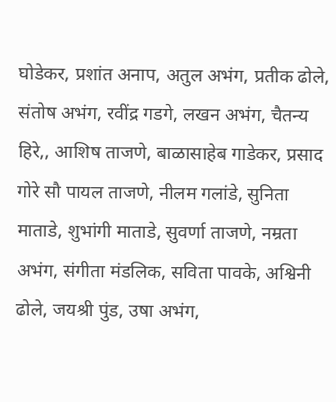घोडेकर, प्रशांत अनाप, अतुल अभंग, प्रतीक ढोले, संतोष अभंग, रवींद्र गडगे, लखन अभंग, चैतन्य हिरे,, आशिष ताजणे, बाळासाहेब गाडेकर, प्रसाद गोरे सौ पायल ताजणे, नीलम गलांडे, सुनिता माताडे, शुभांगी माताडे, सुवर्णा ताजणे, नम्रता अभंग, संगीता मंडलिक, सविता पावके, अश्विनी ढोले, जयश्री पुंड, उषा अभंग,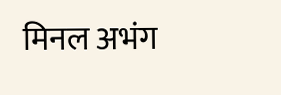मिनल अभंग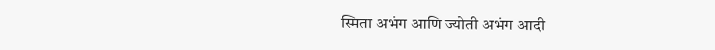स्मिता अभंग आणि ज्योती अभंग आदी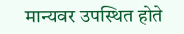मान्यवर उपस्थित होते